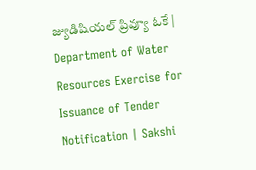జ్యుడిషియల్‌ ప్రివ్యూ ఓకే | Department of Water Resources Exercise for Issuance of Tender Notification | Sakshi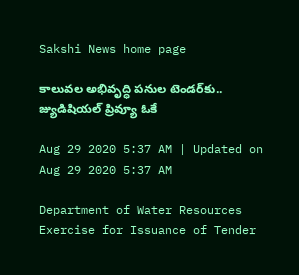Sakshi News home page

కాలువల అభివృద్ధి పనుల టెండర్‌కు.. జ్యుడిషియల్‌ ప్రివ్యూ ఓకే

Aug 29 2020 5:37 AM | Updated on Aug 29 2020 5:37 AM

Department of Water Resources Exercise for Issuance of Tender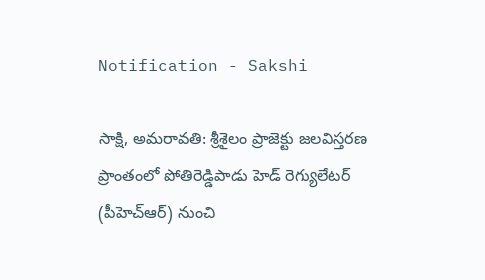Notification - Sakshi

సాక్షి, అమరావతి: శ్రీశైలం ప్రాజెక్టు జలవిస్తరణ ప్రాంతంలో పోతిరెడ్డిపాడు హెడ్‌ రెగ్యులేటర్‌ (పీహెచ్‌ఆర్‌) నుంచి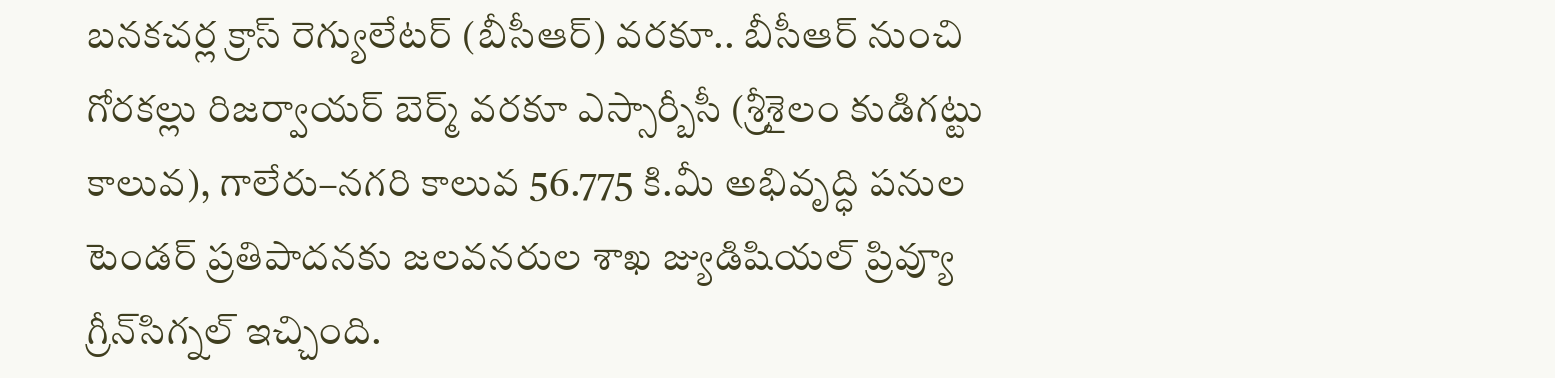బనకచర్ల క్రాస్‌ రెగ్యులేటర్‌ (బీసీఆర్‌) వరకూ.. బీసీఆర్‌ నుంచి గోరకల్లు రిజర్వాయర్‌ బెర్మ్‌ వరకూ ఎస్సార్బీసీ (శ్రీశైలం కుడిగట్టు కాలువ), గాలేరు–నగరి కాలువ 56.775 కి.మీ అభివృద్ధి పనుల టెండర్‌ ప్రతిపాదనకు జలవనరుల శాఖ జ్యుడిషియల్‌ ప్రివ్యూ గ్రీన్‌సిగ్నల్‌ ఇచ్చింది.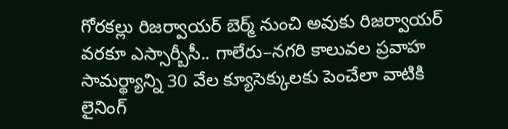గోరకల్లు రిజర్వాయర్‌ బెర్మ్‌ నుంచి అవుకు రిజర్వాయర్‌ వరకూ ఎస్సార్బీసీ.. గాలేరు–నగరి కాలువల ప్రవాహ సామర్థ్యాన్ని 30 వేల క్యూసెక్కులకు పెంచేలా వాటికి లైనింగ్‌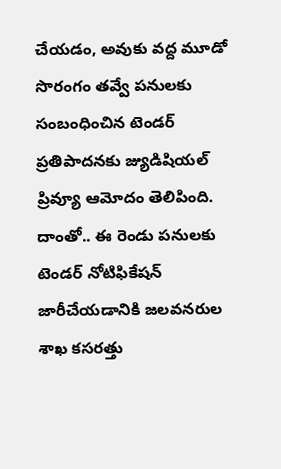చేయడం, అవుకు వద్ద మూడో సొరంగం తవ్వే పనులకు సంబంధించిన టెండర్‌ ప్రతిపాదనకు జ్యుడిషియల్‌ ప్రివ్యూ ఆమోదం తెలిపింది. దాంతో.. ఈ రెండు పనులకు టెండర్‌ నోటిఫికేషన్‌ జారీచేయడానికి జలవనరుల శాఖ కసరత్తు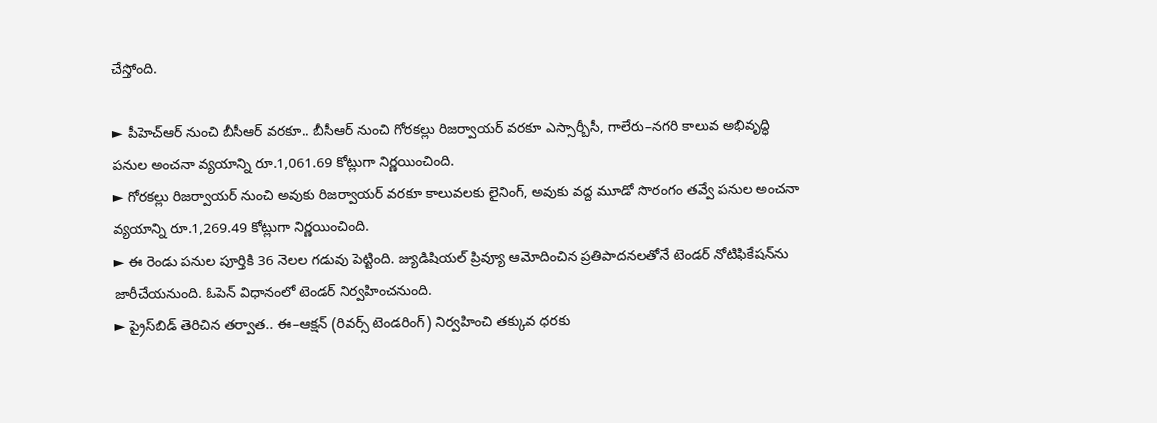చేస్తోంది.

► పీహెచ్‌ఆర్‌ నుంచి బీసీఆర్‌ వరకూ.. బీసీఆర్‌ నుంచి గోరకల్లు రిజర్వాయర్‌ వరకూ ఎస్సార్బీసీ, గాలేరు–నగరి కాలువ అభివృద్ధి పనుల అంచనా వ్యయాన్ని రూ.1,061.69 కోట్లుగా నిర్ణయించింది.
► గోరకల్లు రిజర్వాయర్‌ నుంచి అవుకు రిజర్వాయర్‌ వరకూ కాలువలకు లైనింగ్, అవుకు వద్ద మూడో సొరంగం తవ్వే పనుల అంచనా వ్యయాన్ని రూ.1,269.49 కోట్లుగా నిర్ణయించింది.
► ఈ రెండు పనుల పూర్తికి 36 నెలల గడువు పెట్టింది. జ్యుడిషియల్‌ ప్రివ్యూ ఆమోదించిన ప్రతిపాదనలతోనే టెండర్‌ నోటిఫికేషన్‌ను జారీచేయనుంది. ఓపెన్‌ విధానంలో టెండర్‌ నిర్వహించనుంది.
► ప్రైస్‌బిడ్‌ తెరిచిన తర్వాత.. ఈ–ఆక్షన్‌ (రివర్స్‌ టెండరింగ్‌) నిర్వహించి తక్కువ ధరకు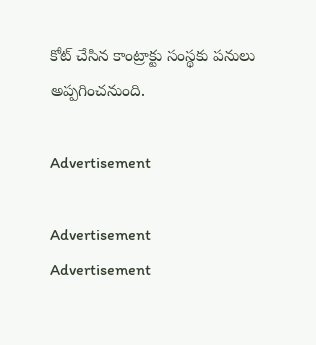కోట్‌ చేసిన కాంట్రాక్టు సంస్థకు పనులు అప్పగించనుంది.

Advertisement

Advertisement
Advertisement